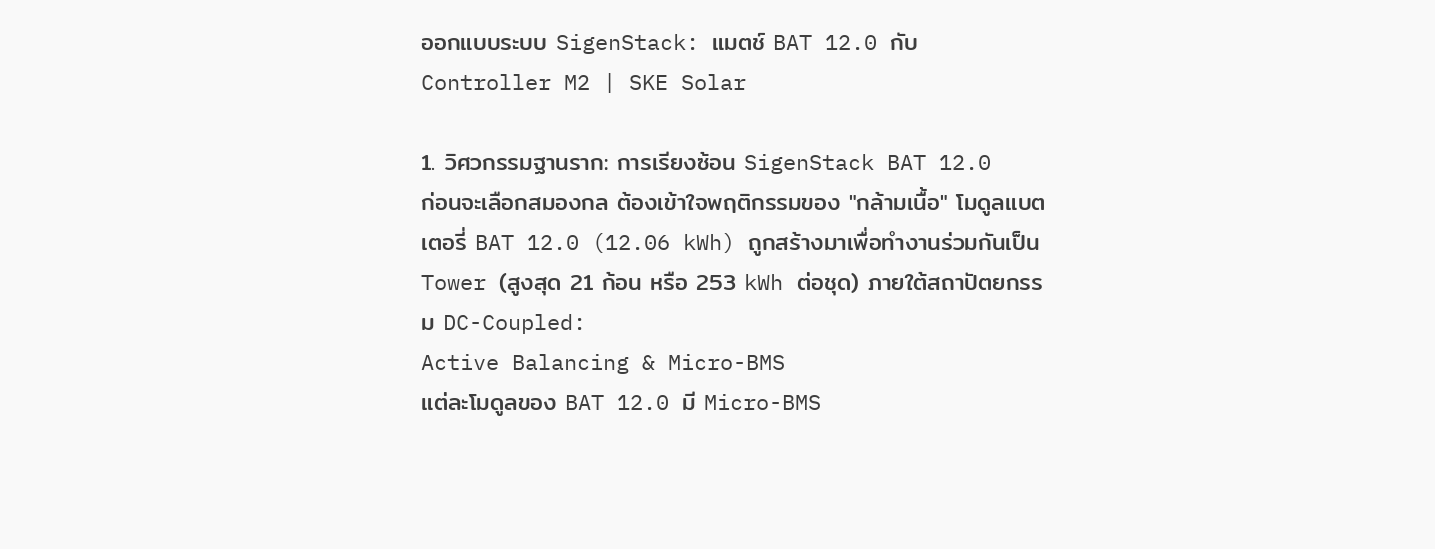ออกแบบระบบ SigenStack: แมตช์ BAT 12.0 กับ Controller M2 | SKE Solar

1. วิศวกรรมฐานราก: การเรียงซ้อน SigenStack BAT 12.0
ก่อนจะเลือกสมองกล ต้องเข้าใจพฤติกรรมของ "กล้ามเนื้อ" โมดูลแบตเตอรี่ BAT 12.0 (12.06 kWh) ถูกสร้างมาเพื่อทำงานร่วมกันเป็น Tower (สูงสุด 21 ก้อน หรือ 253 kWh ต่อชุด) ภายใต้สถาปัตยกรรม DC-Coupled:
Active Balancing & Micro-BMS
แต่ละโมดูลของ BAT 12.0 มี Micro-BMS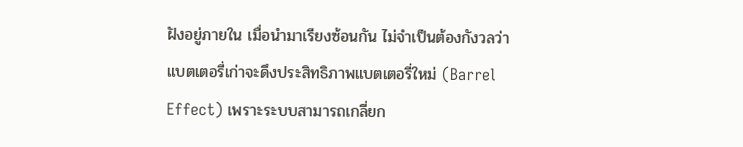ฝังอยู่ภายใน เมื่อนำมาเรียงซ้อนกัน ไม่จำเป็นต้องกังวลว่าแบตเตอรี่เก่าจะดึงประสิทธิภาพแบตเตอรี่ใหม่ (Barrel Effect) เพราะระบบสามารถเกลี่ยก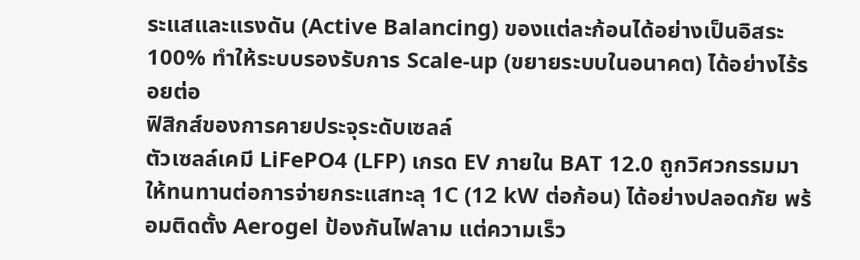ระแสและแรงดัน (Active Balancing) ของแต่ละก้อนได้อย่างเป็นอิสระ 100% ทำให้ระบบรองรับการ Scale-up (ขยายระบบในอนาคต) ได้อย่างไร้รอยต่อ
ฟิสิกส์ของการคายประจุระดับเซลล์
ตัวเซลล์เคมี LiFePO4 (LFP) เกรด EV ภายใน BAT 12.0 ถูกวิศวกรรมมาให้ทนทานต่อการจ่ายกระแสทะลุ 1C (12 kW ต่อก้อน) ได้อย่างปลอดภัย พร้อมติดตั้ง Aerogel ป้องกันไฟลาม แต่ความเร็ว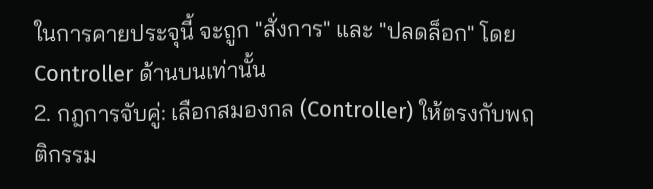ในการคายประจุนี้ จะถูก "สั่งการ" และ "ปลดล็อก" โดย Controller ด้านบนเท่านั้น
2. กฎการจับคู่: เลือกสมองกล (Controller) ให้ตรงกับพฤติกรรม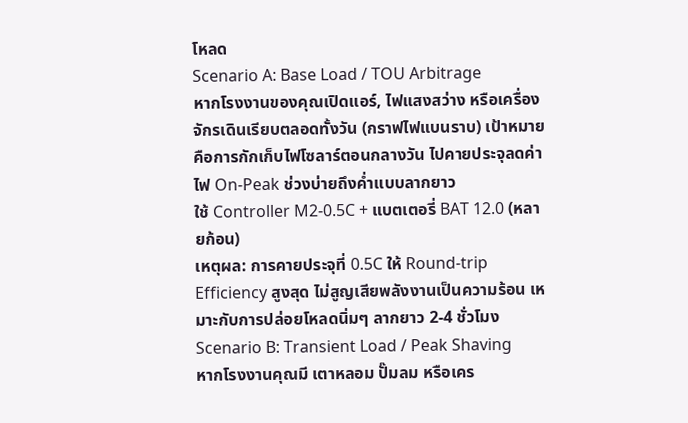โหลด
Scenario A: Base Load / TOU Arbitrage
หากโรงงานของคุณเปิดแอร์, ไฟแสงสว่าง หรือเครื่องจักรเดินเรียบตลอดทั้งวัน (กราฟไฟแบนราบ) เป้าหมายคือการกักเก็บไฟโซลาร์ตอนกลางวัน ไปคายประจุลดค่าไฟ On-Peak ช่วงบ่ายถึงค่ำแบบลากยาว
ใช้ Controller M2-0.5C + แบตเตอรี่ BAT 12.0 (หลายก้อน)
เหตุผล: การคายประจุที่ 0.5C ให้ Round-trip Efficiency สูงสุด ไม่สูญเสียพลังงานเป็นความร้อน เหมาะกับการปล่อยโหลดนิ่มๆ ลากยาว 2-4 ชั่วโมง
Scenario B: Transient Load / Peak Shaving
หากโรงงานคุณมี เตาหลอม ปั๊มลม หรือเคร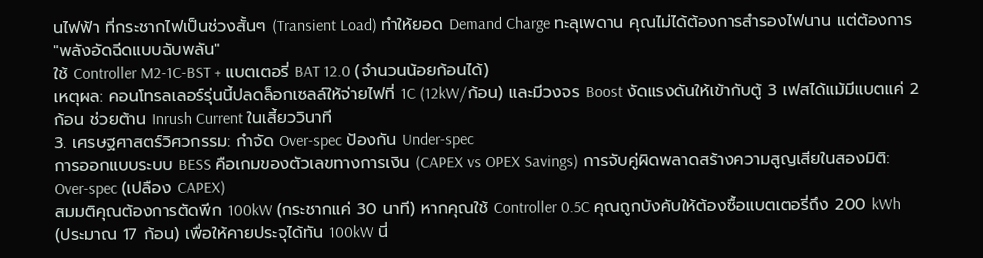นไฟฟ้า ที่กระชากไฟเป็นช่วงสั้นๆ (Transient Load) ทำให้ยอด Demand Charge ทะลุเพดาน คุณไม่ได้ต้องการสำรองไฟนาน แต่ต้องการ "พลังอัดฉีดแบบฉับพลัน"
ใช้ Controller M2-1C-BST + แบตเตอรี่ BAT 12.0 (จำนวนน้อยก้อนได้)
เหตุผล: คอนโทรลเลอร์รุ่นนี้ปลดล็อกเซลล์ให้จ่ายไฟที่ 1C (12kW/ก้อน) และมีวงจร Boost งัดแรงดันให้เข้ากับตู้ 3 เฟสได้แม้มีแบตแค่ 2 ก้อน ช่วยต้าน Inrush Current ในเสี้ยววินาที
3. เศรษฐศาสตร์วิศวกรรม: กำจัด Over-spec ป้องกัน Under-spec
การออกแบบระบบ BESS คือเกมของตัวเลขทางการเงิน (CAPEX vs OPEX Savings) การจับคู่ผิดพลาดสร้างความสูญเสียในสองมิติ:
Over-spec (เปลือง CAPEX)
สมมติคุณต้องการตัดพีก 100kW (กระชากแค่ 30 นาที) หากคุณใช้ Controller 0.5C คุณถูกบังคับให้ต้องซื้อแบตเตอรี่ถึง 200 kWh (ประมาณ 17 ก้อน) เพื่อให้คายประจุได้ทัน 100kW นี่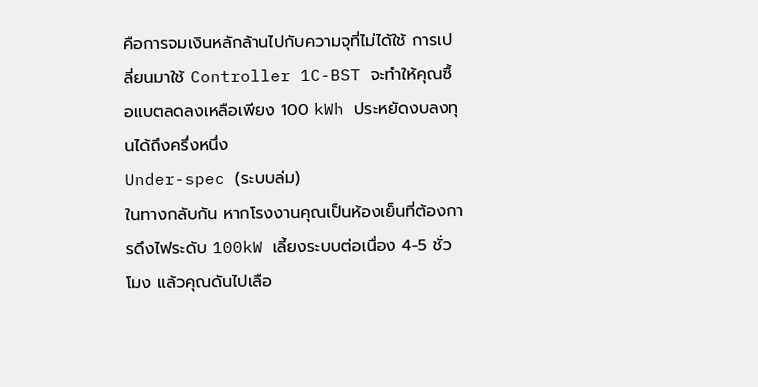คือการจมเงินหลักล้านไปกับความจุที่ไม่ได้ใช้ การเปลี่ยนมาใช้ Controller 1C-BST จะทำให้คุณซื้อแบตลดลงเหลือเพียง 100 kWh ประหยัดงบลงทุนได้ถึงครึ่งหนึ่ง
Under-spec (ระบบล่ม)
ในทางกลับกัน หากโรงงานคุณเป็นห้องเย็นที่ต้องการดึงไฟระดับ 100kW เลี้ยงระบบต่อเนื่อง 4-5 ชั่วโมง แล้วคุณดันไปเลือ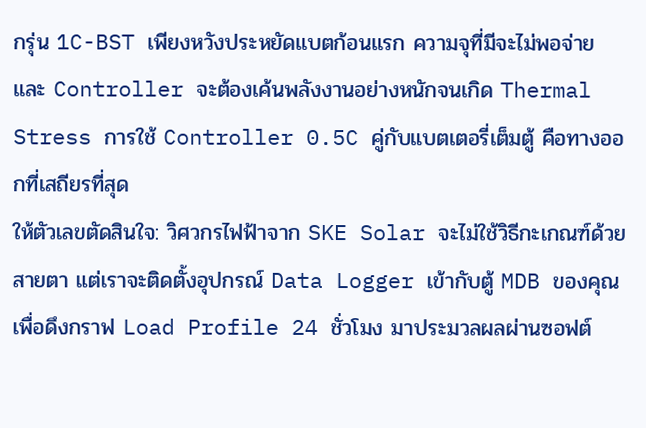กรุ่น 1C-BST เพียงหวังประหยัดแบตก้อนแรก ความจุที่มีจะไม่พอจ่าย และ Controller จะต้องเค้นพลังงานอย่างหนักจนเกิด Thermal Stress การใช้ Controller 0.5C คู่กับแบตเตอรี่เต็มตู้ คือทางออกที่เสถียรที่สุด
ให้ตัวเลขตัดสินใจ: วิศวกรไฟฟ้าจาก SKE Solar จะไม่ใช้วิธีกะเกณฑ์ด้วยสายตา แต่เราจะติดตั้งอุปกรณ์ Data Logger เข้ากับตู้ MDB ของคุณเพื่อดึงกราฟ Load Profile 24 ชั่วโมง มาประมวลผลผ่านซอฟต์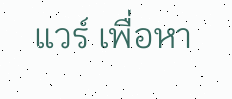แวร์ เพื่อหา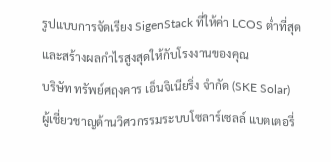รูปแบบการจัดเรียง SigenStack ที่ให้ค่า LCOS ต่ำที่สุด และสร้างผลกำไรสูงสุดให้กับโรงงานของคุณ
บริษัท ทรัพย์ศฤงคาร เอ็นจิเนียริ่ง จำกัด (SKE Solar)
ผู้เชี่ยวชาญด้านวิศวกรรมระบบโซลาร์เซลล์ แบตเตอรี่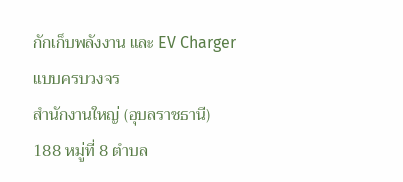กักเก็บพลังงาน และ EV Charger แบบครบวงจร
สำนักงานใหญ่ (อุบลราชธานี)
188 หมู่ที่ 8 ตำบล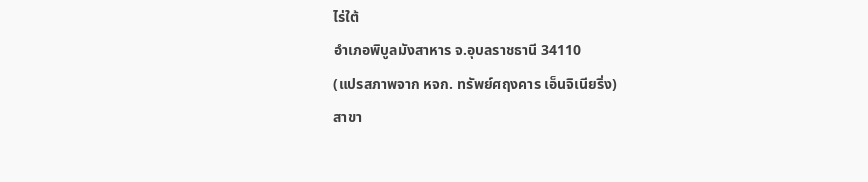ไร่ใต้
อำเภอพิบูลมังสาหาร จ.อุบลราชธานี 34110
(แปรสภาพจาก หจก. ทรัพย์ศฤงคาร เอ็นจิเนียริ่ง)
สาขา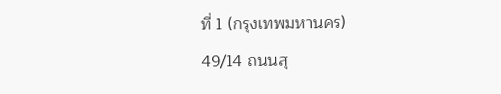ที่ 1 (กรุงเทพมหานคร)
49/14 ถนนสุ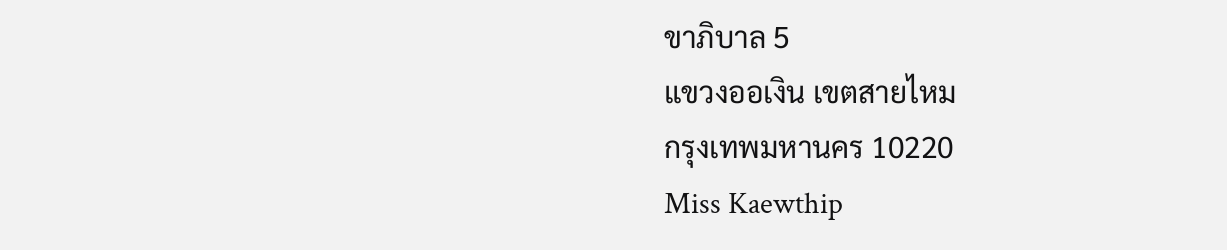ขาภิบาล 5
แขวงออเงิน เขตสายไหม
กรุงเทพมหานคร 10220
Miss Kaewthip